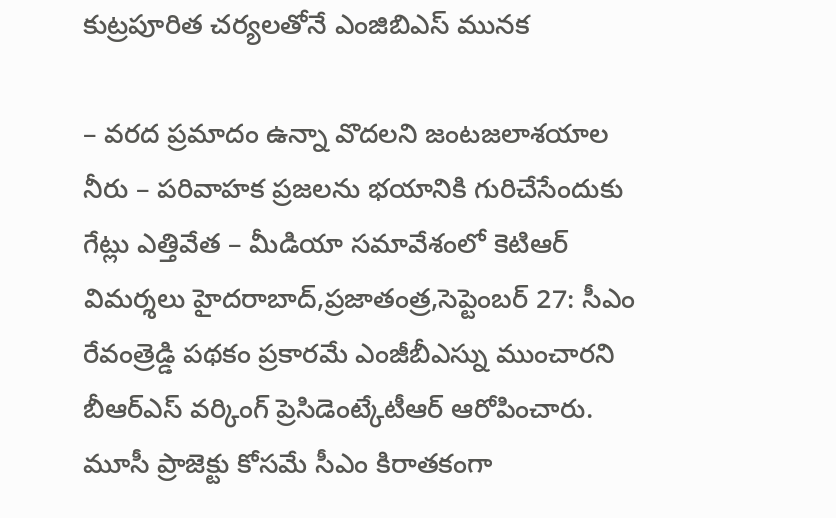కుట్రపూరిత చర్యలతోనే ఎంజిబిఎస్ మునక

– వరద ప్రమాదం ఉన్నా వొదలని జంటజలాశయాల నీరు – పరివాహక ప్రజలను భయానికి గురిచేసేందుకు గేట్లు ఎత్తివేత – మీడియా సమావేశంలో కెటిఆర్ విమర్శలు హైదరాబాద్,ప్రజాతంత్ర,సెప్టెంబర్ 27: సీఎం రేవంత్రెడ్డి పథకం ప్రకారమే ఎంజీబీఎస్ను ముంచారని బీఆర్ఎస్ వర్కింగ్ ప్రెసిడెంట్కేటీఆర్ ఆరోపించారు. మూసీ ప్రాజెక్టు కోసమే సీఎం కిరాతకంగా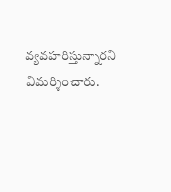వ్యవహరిస్తున్నారని విమర్శించారు.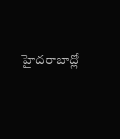హైదరాబాద్లో